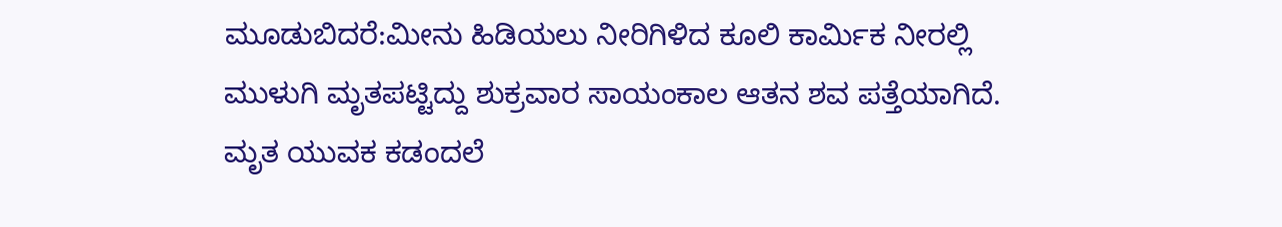ಮೂಡುಬಿದರೆ:ಮೀನು ಹಿಡಿಯಲು ನೀರಿಗಿಳಿದ ಕೂಲಿ ಕಾರ್ಮಿಕ ನೀರಲ್ಲಿ ಮುಳುಗಿ ಮೃತಪಟ್ಟಿದ್ದು ಶುಕ್ರವಾರ ಸಾಯಂಕಾಲ ಆತನ ಶವ ಪತ್ತೆಯಾಗಿದೆ. ಮೃತ ಯುವಕ ಕಡಂದಲೆ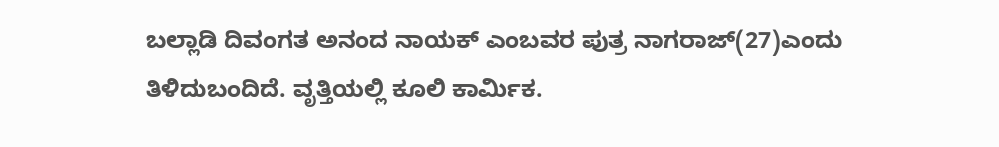ಬಲ್ಲಾಡಿ ದಿವಂಗತ ಅನಂದ ನಾಯಕ್ ಎಂಬವರ ಪುತ್ರ ನಾಗರಾಜ್(27)ಎಂದು ತಿಳಿದುಬಂದಿದೆ. ವೃತ್ತಿಯಲ್ಲಿ ಕೂಲಿ ಕಾರ್ಮಿಕ.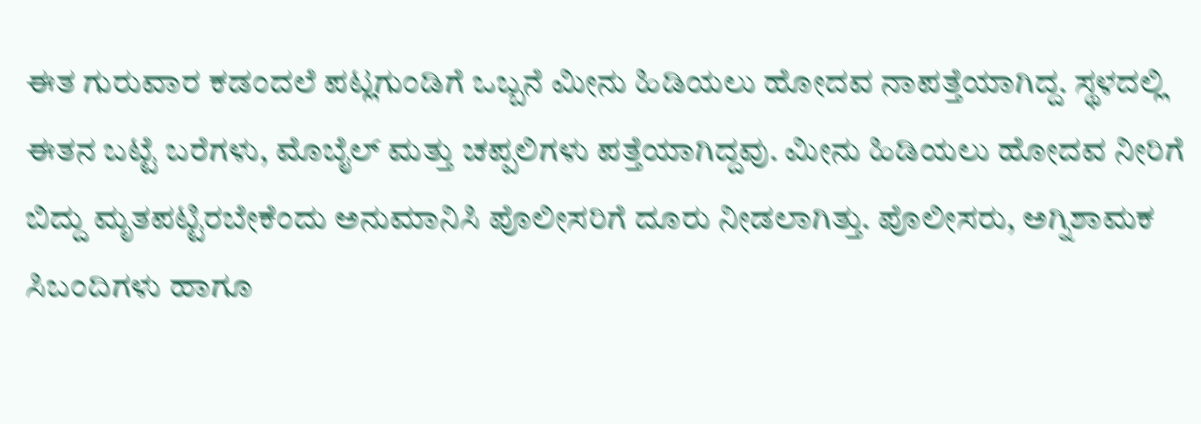ಈತ ಗುರುವಾರ ಕಡಂದಲೆ ಪಟ್ಲಗುಂಡಿಗೆ ಒಬ್ಬನೆ ಮೀನು ಹಿಡಿಯಲು ಹೋದವ ನಾಪತ್ತೆಯಾಗಿದ್ದ. ಸ್ಥಳದಲ್ಲಿ ಈತನ ಬಟ್ಟೆ ಬರೆಗಳು, ಮೊಬೈಲ್ ಮತ್ತು ಚಪ್ಪಲಿಗಳು ಪತ್ತೆಯಾಗಿದ್ದವು. ಮೀನು ಹಿಡಿಯಲು ಹೋದವ ನೀರಿಗೆ ಬಿದ್ದು ಮೃತಪಟ್ಟಿರಬೇಕೆಂದು ಅನುಮಾನಿಸಿ ಪೊಲೀಸರಿಗೆ ದೂರು ನೀಡಲಾಗಿತ್ತು. ಪೊಲೀಸರು, ಅಗ್ನಿಶಾಮಕ ಸಿಬಂದಿಗಳು ಹಾಗೂ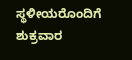ಸ್ಥಳೀಯರೊಂದಿಗೆ ಶುಕ್ರವಾರ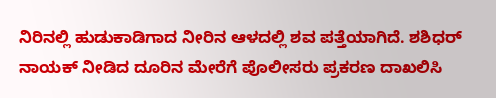ನಿರಿನಲ್ಲಿ ಹುಡುಕಾಡಿಗಾದ ನೀರಿನ ಆಳದಲ್ಲಿ ಶವ ಪತ್ತೆಯಾಗಿದೆ. ಶಶಿಧರ್ ನಾಯಕ್ ನೀಡಿದ ದೂರಿನ ಮೇರೆಗೆ ಪೊಲೀಸರು ಪ್ರಕರಣ ದಾಖಲಿಸಿ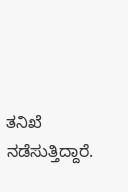ತನಿಖೆ ನಡೆಸುತ್ತಿದ್ದಾರೆ.